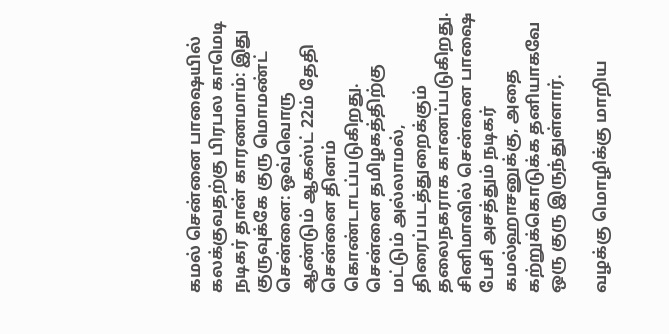கமல் சென்னை பாஷையில் கலக்குவதற்கு பிரபல காமெடி நடிகர் தான் காரணமாம்: இது குருவுக்கே குரு மொமண்ட்
சென்னை: ஒவ்வொரு ஆண்டும் ஆகஸ்ட் 22ம் தேதி சென்னை தினம் கொண்டாடப்படுகிறது.
சென்னை தமிழகத்திற்கு மட்டும் அல்லாமல், திரைப்படத்துறைக்கும் தலைநகராக காணப்படுகிறது.
சினிமாவில் சென்னை பாஷை பேசி அசத்தும் நடிகர் கமல்ஹாசனுக்கு, அதை கற்றுக்கொடுக்க தனியாகவே ஒரு குரு இருந்துள்ளார்.

வழக்கு மொழிக்கு மாறிய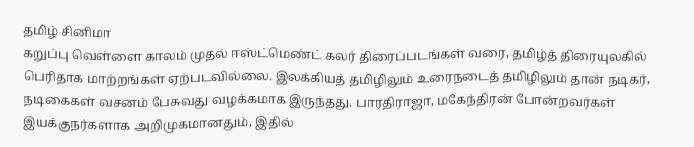தமிழ் சினிமா
கறுப்பு வெள்ளை காலம் முதல் ஈஸ்ட்மெண்ட் கலர் திரைப்படங்கள் வரை, தமிழ்த் திரையுலகில் பெரிதாக மாற்றங்கள் ஏற்படவில்லை. இலக்கியத் தமிழிலும் உரைநடைத் தமிழிலும் தான் நடிகர், நடிகைகள் வசனம் பேசுவது வழக்கமாக இருந்தது. பாரதிராஜா, மகேந்திரன் போன்றவர்கள் இயக்குநர்களாக அறிமுகமானதும், இதில்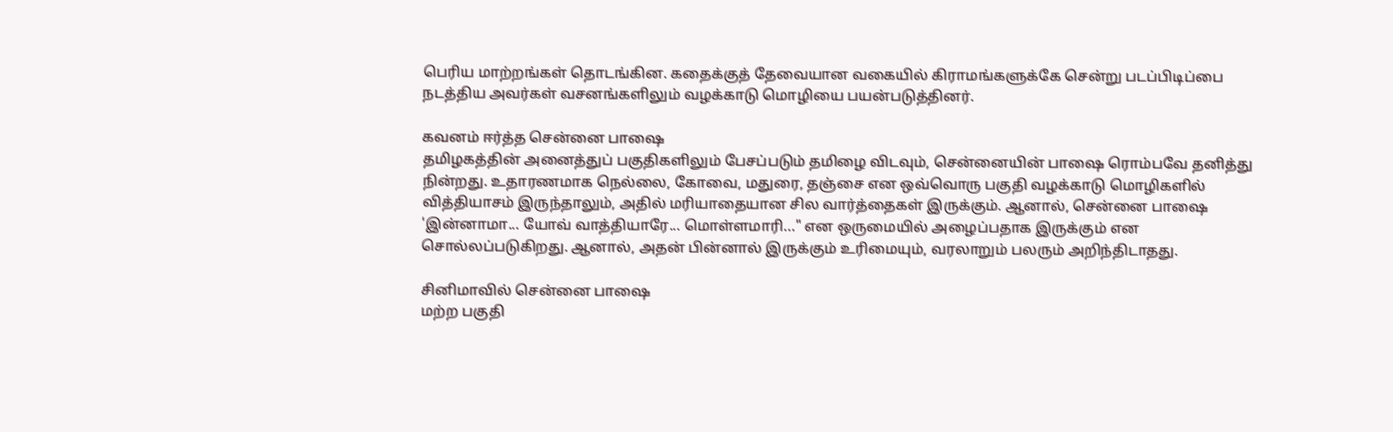பெரிய மாற்றங்கள் தொடங்கின. கதைக்குத் தேவையான வகையில் கிராமங்களுக்கே சென்று படப்பிடிப்பை நடத்திய அவர்கள் வசனங்களிலும் வழக்காடு மொழியை பயன்படுத்தினர்.

கவனம் ஈர்த்த சென்னை பாஷை
தமிழகத்தின் அனைத்துப் பகுதிகளிலும் பேசப்படும் தமிழை விடவும், சென்னையின் பாஷை ரொம்பவே தனித்து நின்றது. உதாரணமாக நெல்லை, கோவை, மதுரை, தஞ்சை என ஒவ்வொரு பகுதி வழக்காடு மொழிகளில் வித்தியாசம் இருந்தாலும், அதில் மரியாதையான சில வார்த்தைகள் இருக்கும். ஆனால், சென்னை பாஷை 'இன்னாமா... யோவ் வாத்தியாரே... மொள்ளமாரி..." என ஒருமையில் அழைப்பதாக இருக்கும் என சொல்லப்படுகிறது. ஆனால், அதன் பின்னால் இருக்கும் உரிமையும், வரலாறும் பலரும் அறிந்திடாதது.

சினிமாவில் சென்னை பாஷை
மற்ற பகுதி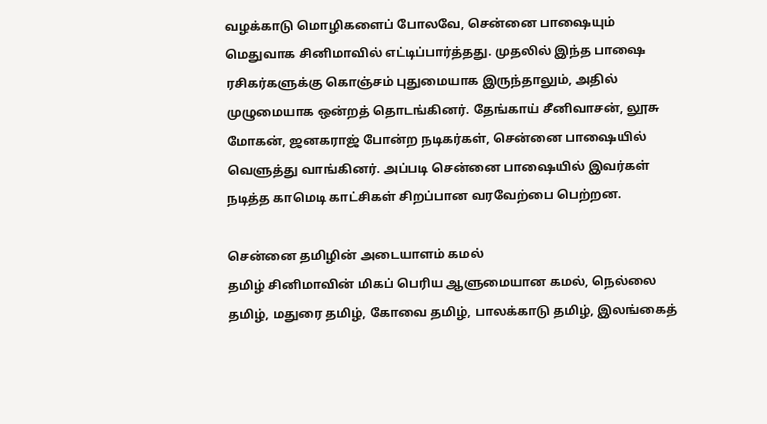வழக்காடு மொழிகளைப் போலவே, சென்னை பாஷையும் மெதுவாக சினிமாவில் எட்டிப்பார்த்தது. முதலில் இந்த பாஷை ரசிகர்களுக்கு கொஞ்சம் புதுமையாக இருந்தாலும், அதில் முழுமையாக ஒன்றத் தொடங்கினர். தேங்காய் சீனிவாசன், லூசு மோகன், ஜனகராஜ் போன்ற நடிகர்கள், சென்னை பாஷையில் வெளுத்து வாங்கினர். அப்படி சென்னை பாஷையில் இவர்கள் நடித்த காமெடி காட்சிகள் சிறப்பான வரவேற்பை பெற்றன.

சென்னை தமிழின் அடையாளம் கமல்
தமிழ் சினிமாவின் மிகப் பெரிய ஆளுமையான கமல், நெல்லை தமிழ், மதுரை தமிழ், கோவை தமிழ், பாலக்காடு தமிழ், இலங்கைத்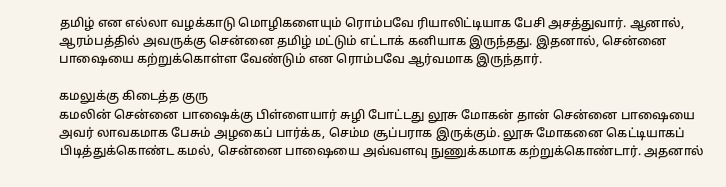தமிழ் என எல்லா வழக்காடு மொழிகளையும் ரொம்பவே ரியாலிட்டியாக பேசி அசத்துவார். ஆனால், ஆரம்பத்தில் அவருக்கு சென்னை தமிழ் மட்டும் எட்டாக் கனியாக இருந்தது. இதனால், சென்னை பாஷையை கற்றுக்கொள்ள வேண்டும் என ரொம்பவே ஆர்வமாக இருந்தார்.

கமலுக்கு கிடைத்த குரு
கமலின் சென்னை பாஷைக்கு பிள்ளையார் சுழி போட்டது லூசு மோகன் தான் சென்னை பாஷையை அவர் லாவகமாக பேசும் அழகைப் பார்க்க, செம்ம சூப்பராக இருக்கும். லூசு மோகனை கெட்டியாகப் பிடித்துக்கொண்ட கமல், சென்னை பாஷையை அவ்வளவு நுணுக்கமாக கற்றுக்கொண்டார். அதனால்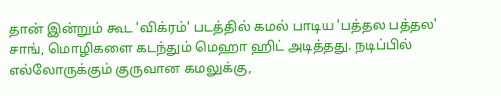தான் இன்றும் கூட 'விக்ரம்' படத்தில் கமல் பாடிய 'பத்தல பத்தல' சாங், மொழிகளை கடந்தும் மெஹா ஹிட் அடித்தது. நடிப்பில் எல்லோருக்கும் குருவான கமலுக்கு,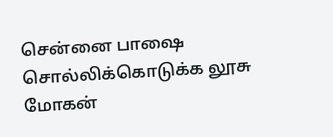சென்னை பாஷை சொல்லிக்கொடுக்க லூசு மோகன்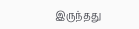இருந்தது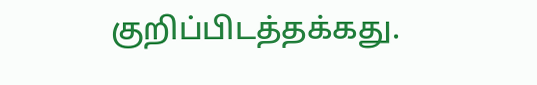குறிப்பிடத்தக்கது.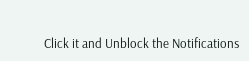Click it and Unblock the Notifications